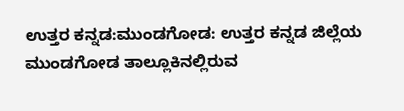ಉತ್ತರ ಕನ್ನಡ:ಮುಂಡಗೋಡ: ಉತ್ತರ ಕನ್ನಡ ಜಿಲ್ಲೆಯ ಮುಂಡಗೋಡ ತಾಲ್ಲೂಕಿನಲ್ಲಿರುವ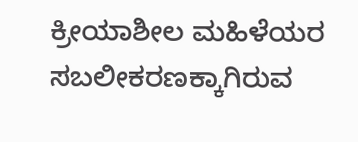ಕ್ರೀಯಾಶೀಲ ಮಹಿಳೆಯರ ಸಬಲೀಕರಣಕ್ಕಾಗಿರುವ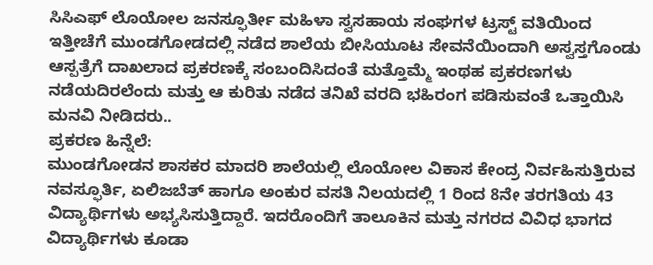ಸಿಸಿಎಫ್ ಲೊಯೋಲ ಜನಸ್ಫೂರ್ತೀ ಮಹಿಳಾ ಸ್ವಸಹಾಯ ಸಂಘಗಳ ಟ್ರಸ್ಟ್ ವತಿಯಿಂದ ಇತ್ತೀಚೆಗೆ ಮುಂಡಗೋಡದಲ್ಲಿ ನಡೆದ ಶಾಲೆಯ ಬೀಸಿಯೂಟ ಸೇವನೆಯಿಂದಾಗಿ ಅಸ್ವಸ್ತಗೊಂಡು ಆಸ್ಪತ್ರೆಗೆ ದಾಖಲಾದ ಪ್ರಕರಣಕ್ಕೆ ಸಂಬಂದಿಸಿದಂತೆ ಮತ್ತೊಮ್ಮೆ ಇಂಥಹ ಪ್ರಕರಣಗಳು ನಡೆಯದಿರಲೆಂದು ಮತ್ತು ಆ ಕುರಿತು ನಡೆದ ತನಿಖೆ ವರದಿ ಭಹಿರಂಗ ಪಡಿಸುವಂತೆ ಒತ್ತಾಯಿಸಿ ಮನವಿ ನೀಡಿದರು..
ಪ್ರಕರಣ ಹಿನ್ನೆಲೆ:
ಮುಂಡಗೋಡನ ಶಾಸಕರ ಮಾದರಿ ಶಾಲೆಯಲ್ಲಿ ಲೊಯೋಲ ವಿಕಾಸ ಕೇಂದ್ರ ನಿರ್ವಹಿಸುತ್ತಿರುವ ನವಸ್ಫೂರ್ತಿ, ಏಲಿಜಬೆತ್ ಹಾಗೂ ಅಂಕುರ ವಸತಿ ನಿಲಯದಲ್ಲಿ 1 ರಿಂದ 8ನೇ ತರಗತಿಯ 43 ವಿದ್ಯಾರ್ಥಿಗಳು ಅಭ್ಯಸಿಸುತ್ತಿದ್ದಾರೆ. ಇದರೊಂದಿಗೆ ತಾಲೂಕಿನ ಮತ್ತು ನಗರದ ವಿವಿಧ ಭಾಗದ ವಿದ್ಯಾರ್ಥಿಗಳು ಕೂಡಾ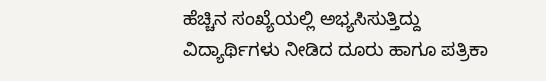ಹೆಚ್ಚಿನ ಸಂಖ್ಯೆಯಲ್ಲಿ ಅಭ್ಯಸಿಸುತ್ತಿದ್ದು ವಿದ್ಯಾರ್ಥಿಗಳು ನೀಡಿದ ದೂರು ಹಾಗೂ ಪತ್ರಿಕಾ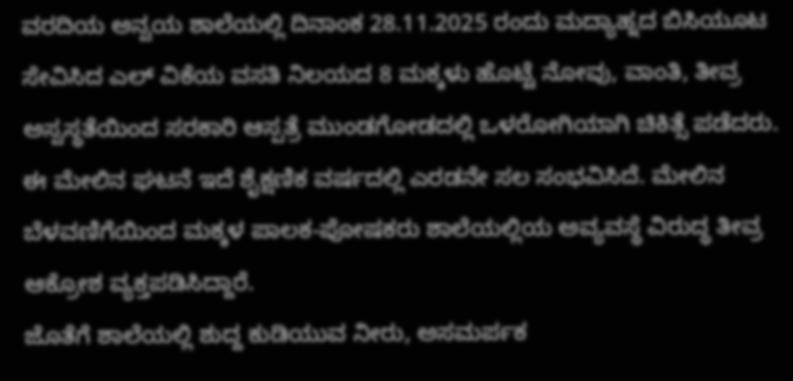ವರದಿಯ ಅನ್ವಯ ಶಾಲೆಯಲ್ಲಿ ದಿನಾಂಕ 28.11.2025 ರಂದು ಮದ್ಯಾಹ್ನದ ಬಿಸಿಯೂಟ ಸೇವಿಸಿದ ಎಲ್ ವಿಕೆಯ ವಸತಿ ನಿಲಯದ 8 ಮಕ್ಕಳು ಹೊಟ್ಟೆ ನೋವು, ವಾಂತಿ, ತೀವ್ರ ಅಸ್ವಸ್ಥತೆಯಿಂದ ಸರಕಾರಿ ಆಸ್ಪತ್ರೆ ಮುಂಡಗೋಡದಲ್ಲಿ ಒಳರೋಗಿಯಾಗಿ ಚಿಕಿತ್ಸೆ ಪಡೆದರು. ಈ ಮೇಲಿನ ಘಟನೆ ಇದೆ ಶೈಕ್ಷಣಿಕ ವರ್ಷದಲ್ಲಿ ಎರಡನೇ ಸಲ ಸಂಭವಿಸಿದೆ. ಮೇಲಿನ ಬೆಳವಣಿಗೆಯಿಂದ ಮಕ್ಕಳ ಪಾಲಕ-ಪೋಷಕರು ಶಾಲೆಯಲ್ಲಿಯ ಅವ್ಯವಸ್ಥೆ ವಿರುದ್ಧ ತೀವ್ರ ಆಕ್ರೋಶ ವ್ಯಕ್ತಪಡಿಸಿದ್ದಾರೆ.
ಜೊತೆಗೆ ಶಾಲೆಯಲ್ಲಿ ಶುದ್ದ ಕುಡಿಯುವ ನೀರು, ಅಸಮರ್ಪಕ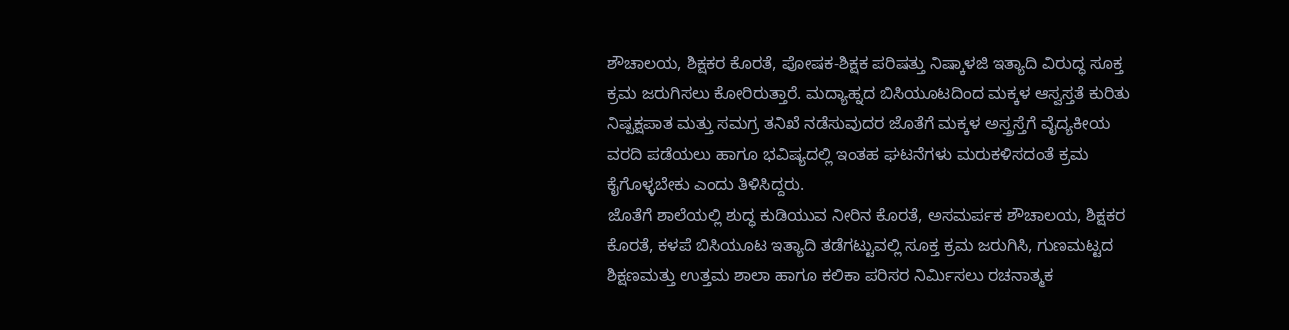ಶೌಚಾಲಯ, ಶಿಕ್ಷಕರ ಕೊರತೆ, ಪೋಷಕ-ಶಿಕ್ಷಕ ಪರಿಷತ್ತು ನಿಷ್ಕಾಳಜಿ ಇತ್ಯಾದಿ ವಿರುದ್ಧ ಸೂಕ್ತ ಕ್ರಮ ಜರುಗಿಸಲು ಕೋರಿರುತ್ತಾರೆ. ಮದ್ಯಾಹ್ನದ ಬಿಸಿಯೂಟದಿಂದ ಮಕ್ಕಳ ಆಸ್ವಸ್ತತೆ ಕುರಿತು ನಿಷ್ಪಕ್ಷಪಾತ ಮತ್ತು ಸಮಗ್ರ ತನಿಖೆ ನಡೆಸುವುದರ ಜೊತೆಗೆ ಮಕ್ಕಳ ಅಸ್ತ್ರಸ್ತೆಗೆ ವೈದ್ಯಕೀಯ ವರದಿ ಪಡೆಯಲು ಹಾಗೂ ಭವಿಷ್ಯದಲ್ಲಿ ಇಂತಹ ಘಟನೆಗಳು ಮರುಕಳಿಸದಂತೆ ಕ್ರಮ ಕೈಗೊಳ್ಳಬೇಕು ಎಂದು ತಿಳಿಸಿದ್ದರು.
ಜೊತೆಗೆ ಶಾಲೆಯಲ್ಲಿ ಶುದ್ಧ ಕುಡಿಯುವ ನೀರಿನ ಕೊರತೆ, ಅಸಮರ್ಪಕ ಶೌಚಾಲಯ, ಶಿಕ್ಷಕರ ಕೊರತೆ, ಕಳಪೆ ಬಿಸಿಯೂಟ ಇತ್ಯಾದಿ ತಡೆಗಟ್ಟುವಲ್ಲಿ ಸೂಕ್ತ ಕ್ರಮ ಜರುಗಿಸಿ, ಗುಣಮಟ್ಟದ ಶಿಕ್ಷಣಮತ್ತು ಉತ್ತಮ ಶಾಲಾ ಹಾಗೂ ಕಲಿಕಾ ಪರಿಸರ ನಿರ್ಮಿಸಲು ರಚನಾತ್ಮಕ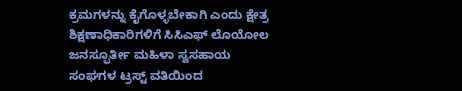ಕ್ರಮಗಳನ್ನು ಕೈಗೊಳ್ಳಬೇಕಾಗಿ ಎಂದು ಕ್ಷೇತ್ರ ಶಿಕ್ಷಣಾಧಿಕಾರಿಗಳಿಗೆ ಸಿಸಿಎಫ್ ಲೊಯೋಲ ಜನಸ್ಫೂರ್ತೀ ಮಹಿಳಾ ಸ್ವಸಹಾಯ ಸಂಘಗಳ ಟ್ರಸ್ಟ್ ವತಿಯಿಂದ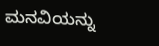ಮನವಿಯನ್ನು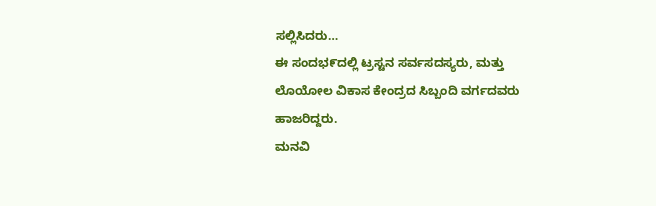ಸಲ್ಲಿಸಿದರು…
ಈ ಸಂದಭ೯ದಲ್ಲಿ ಟ್ರಸ್ಟನ ಸರ್ವಸದಸ್ಯರು, ಮತ್ತು ಲೊಯೋಲ ವಿಕಾಸ ಕೇಂದ್ರದ ಸಿಬ್ಬಂದಿ ವರ್ಗದವರು ಹಾಜರಿದ್ದರು.
ಮನವಿ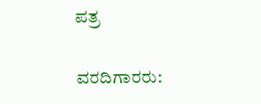ಪತ್ರ

ವರದಿಗಾರರು: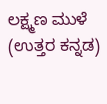ಲಕ್ಷ್ಮಣ ಮುಳೆ (ಉತ್ತರ ಕನ್ನಡ)